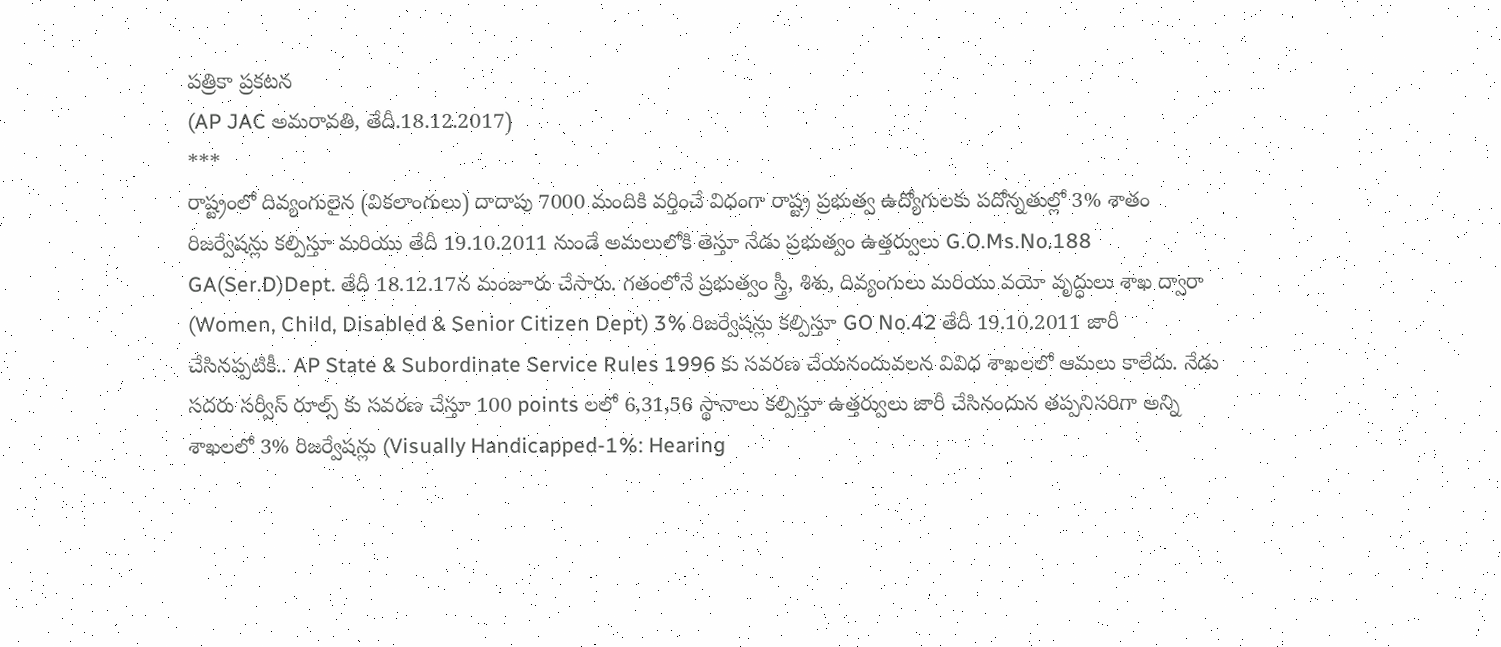పత్రికా ప్రకటన
(AP JAC అమరావతి, తేదీ.18.12.2017)
***
రాష్ట్రంలో దివ్యంగులైన (వికలాంగులు) దాదాపు 7000 మందికి వర్తించే విధంగా రాష్ట్ర ప్రభుత్వ ఉద్యోగులకు పదోన్నతుల్లో 3% శాతం రిజర్వేషన్లు కల్పిస్తూ మరియు తేదీ 19.10.2011 నుండే అమలులోకి తెస్తూ నేడు ప్రభుత్వం ఉత్తర్వులు G.O.Ms.No.188 GA(Ser.D)Dept. తేదీ 18.12.17న మంజూరు చేసారు. గతంలోనే ప్రభుత్వం స్త్రీ, శిశు, దివ్యంగులు మరియు వయో వృద్ధులు శాఖ ద్వారా (Women, Child, Disabled & Senior Citizen Dept) 3% రిజర్వేషన్లు కల్పిస్తూ GO No.42 తేదీ 19.10.2011 జారీ చేసినప్పటికీ.. AP State & Subordinate Service Rules 1996 కు సవరణ చేయనందువలన వివిధ శాఖలలో ఆమలు కాలేదు. నేడు సదరు సర్వీస్ రూల్స్ కు సవరణ చేస్తూ 100 points లలో 6,31,56 స్థానాలు కల్పిస్తూ ఉత్తర్వులు జారీ చేసినందున తప్పనిసరిగా అన్ని శాఖలలో 3% రిజర్వేషన్లు (Visually Handicapped-1%: Hearing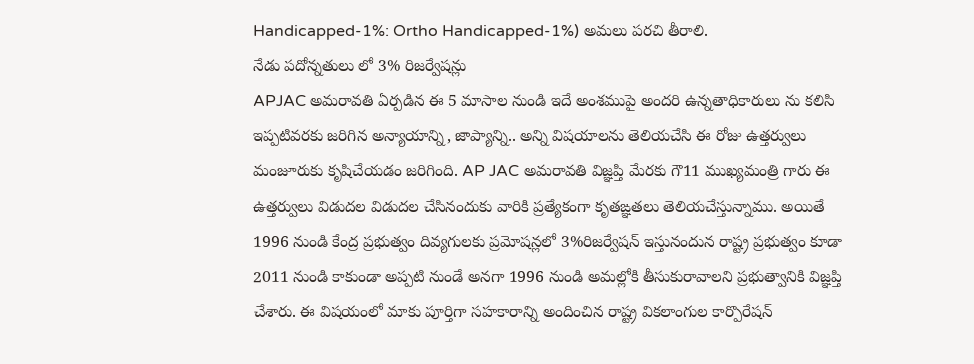Handicapped-1%: Ortho Handicapped-1%) అమలు పరచి తీరాలి.
నేడు పదోన్నతులు లో 3% రిజర్వేషన్లు
APJAC అమరావతి ఏర్పడిన ఈ 5 మాసాల నుండి ఇదే అంశముపై అందరి ఉన్నతాధికారులు ను కలిసి ఇప్పటివరకు జరిగిన అన్యాయాన్ని, జాప్యాన్ని.. అన్ని విషయాలను తెలియచేసి ఈ రోజు ఉత్తర్వులు మంజూరుకు కృషిచేయడం జరిగింది. AP JAC అమరావతి విజ్ఞప్తి మేరకు గౌ11 ముఖ్యమంత్రి గారు ఈ ఉత్తర్వులు విడుదల విడుదల చేసినందుకు వారికి ప్రత్యేకంగా కృతఙ్ఞతలు తెలియచేస్తున్నాము. అయితే 1996 నుండి కేంద్ర ప్రభుత్వం దివ్యగులకు ప్రమోషన్లలో 3%రిజర్వేషన్ ఇస్తునందున రాష్ట్ర ప్రభుత్వం కూడా 2011 నుండి కాకుండా అప్పటి నుండే అనగా 1996 నుండి అమల్లోకి తీసుకురావాలని ప్రభుత్వానికి విజ్ఞప్తి చేశారు. ఈ విషయంలో మాకు పూర్తిగా సహకారాన్ని అందించిన రాష్ట్ర వికలాంగుల కార్పొరేషన్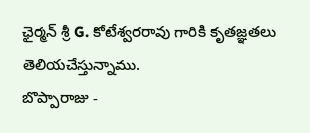ఛైర్మన్ శ్రీ G. కోటేశ్వరరావు గారికి కృతజ్ఞతలు తెలియచేస్తున్నాము.
బొప్పారాజు -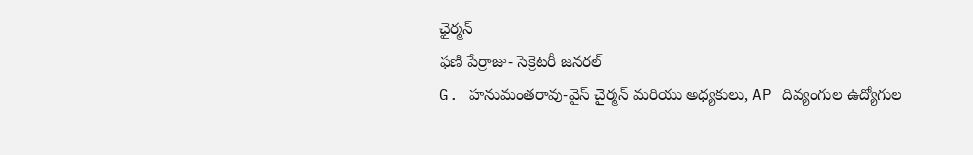ఛైర్మన్
ఫణి పేర్రాజు- సెక్రెటరీ జనరల్
G. హనుమంతరావు-వైస్ చైర్మన్ మరియు అధ్యకులు, AP దివ్యంగుల ఉద్యోగుల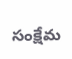సంక్షేమ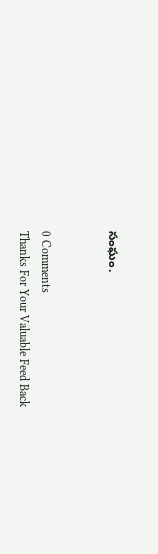సంఘం.


0 Comments
Thanks For Your Valuable Feed Back